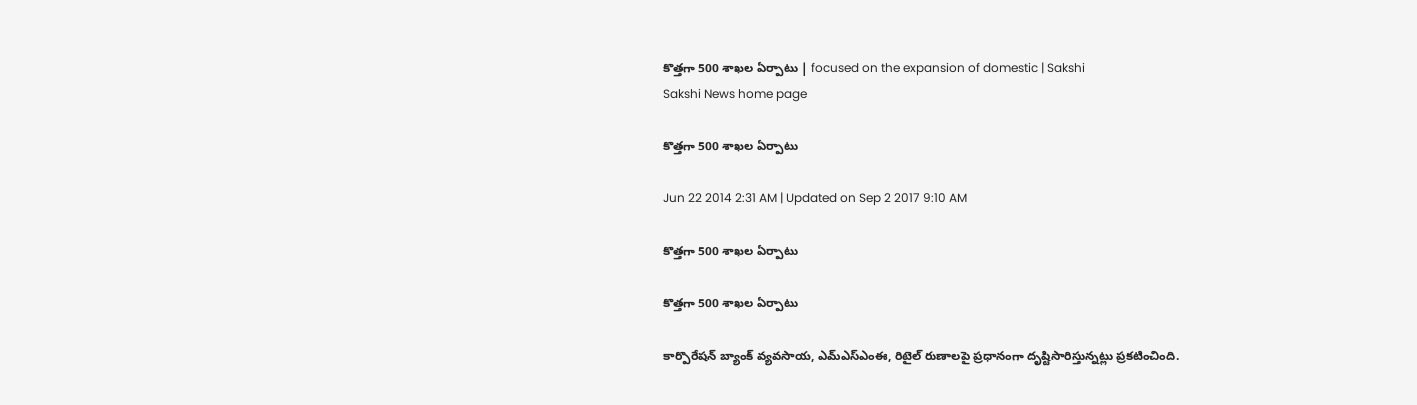కొత్తగా 500 శాఖల ఏర్పాటు | focused on the expansion of domestic | Sakshi
Sakshi News home page

కొత్తగా 500 శాఖల ఏర్పాటు

Jun 22 2014 2:31 AM | Updated on Sep 2 2017 9:10 AM

కొత్తగా 500 శాఖల ఏర్పాటు

కొత్తగా 500 శాఖల ఏర్పాటు

కార్పొరేషన్ బ్యాంక్ వ్యవసాయ, ఎమ్‌ఎస్‌ఎంఈ, రిటైల్ రుణాలపై ప్రధానంగా దృష్టిసారిస్తున్నట్లు ప్రకటించింది.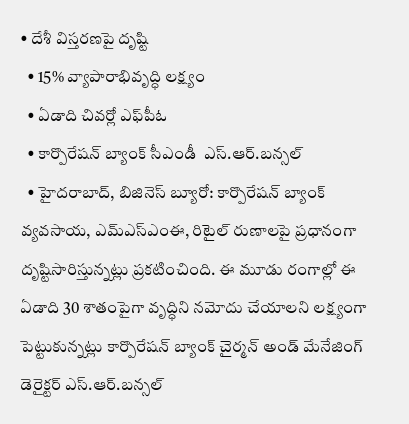• దేశీ విస్తరణపై దృష్టి
  • 15% వ్యాపారాభివృద్ధి లక్ష్యం
  • ఏడాది చివర్లో ఎఫ్‌పీఓ
  • కార్పొరేషన్ బ్యాంక్ సీఎండీ  ఎస్.ఆర్.బన్సల్
  • హైదరాబాద్, బిజినెస్ బ్యూరో: కార్పొరేషన్ బ్యాంక్ వ్యవసాయ, ఎమ్‌ఎస్‌ఎంఈ, రిటైల్ రుణాలపై ప్రధానంగా దృష్టిసారిస్తున్నట్లు ప్రకటించింది. ఈ మూడు రంగాల్లో ఈ ఏడాది 30 శాతంపైగా వృద్ధిని నమోదు చేయాలని లక్ష్యంగా పెట్టుకున్నట్లు కార్పొరేషన్ బ్యాంక్ చైర్మన్ అండ్ మేనేజింగ్ డెరైక్టర్ ఎస్.ఆర్.బన్సల్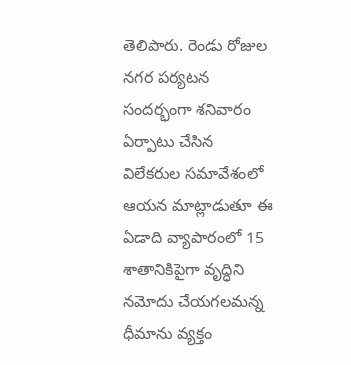తెలిపారు. రెండు రోజుల నగర పర్యటన సందర్భంగా శనివారం ఏర్పాటు చేసిన విలేకరుల సమావేశంలో ఆయన మాట్లాడుతూ ఈ ఏడాది వ్యాపారంలో 15 శాతానికిపైగా వృద్ధిని నమోదు చేయగలమన్న ధీమాను వ్యక్తం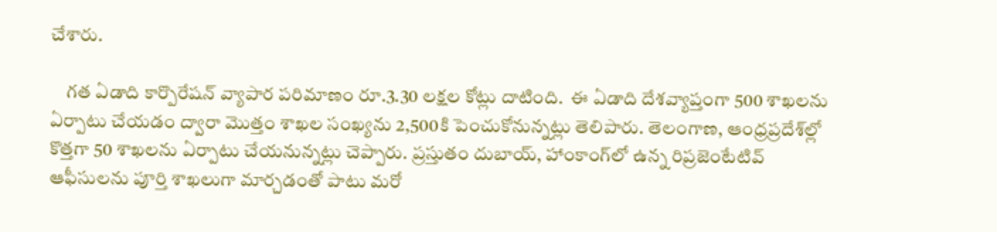చేశారు.

    గత ఏడాది కార్పొరేషన్ వ్యాపార పరిమాణం రూ.3.30 లక్షల కోట్లు దాటింది.  ఈ ఏడాది దేశవ్యాప్తంగా 500 శాఖలను ఏర్పాటు చేయడం ద్వారా మొత్తం శాఖల సంఖ్యను 2,500కి పెంచుకోనున్నట్లు తెలిపారు. తెలంగాణ, ఆంధ్రప్రదేశ్‌ల్లో కొత్తగా 50 శాఖలను ఏర్పాటు చేయనున్నట్లు చెప్పారు. ప్రస్తుతం దుబాయ్, హాంకాంగ్‌లో ఉన్న రిప్రజెంటేటివ్ ఆఫీసులను పూర్తి శాఖలుగా మార్చడంతో పాటు మరో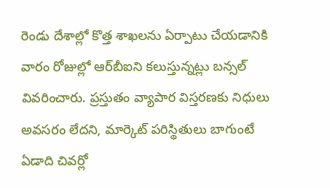రెండు దేశాల్లో కొత్త శాఖలను ఏర్పాటు చేయడానికి వారం రోజుల్లో ఆర్‌బీఐని కలుస్తున్నట్లు బన్సల్ వివరించారు. ప్రస్తుతం వ్యాపార విస్తరణకు నిధులు అవసరం లేదని, మార్కెట్ పరిస్థితులు బాగుంటే ఏడాది చివర్లో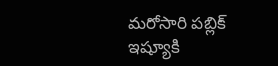మరోసారి పబ్లిక్ ఇష్యూకి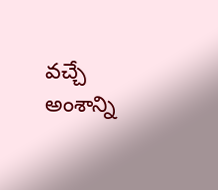వచ్చే అంశాన్ని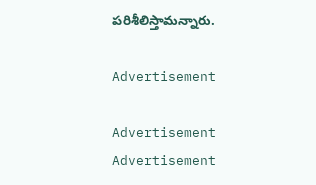పరిశీలిస్తామన్నారు.

Advertisement

Advertisement
Advertisement